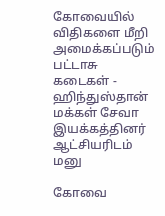கோவையில் விதிகளை மீறி அமைக்கப்படும் பட்டாசு கடைகள் - ஹிந்துஸ்தான் மக்கள் சேவா இயக்கத்தினர் ஆட்சியரிடம் மனு

கோவை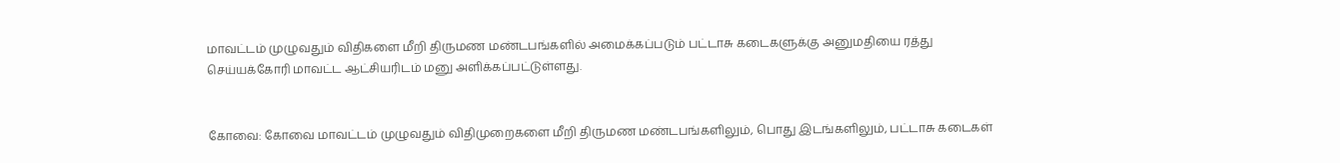மாவட்டம் முழுவதும் விதிகளை மீறி திருமண மண்டபங்களில் அமைக்கப்படும் பட்டாசு கடைகளுக்கு அனுமதியை ரத்து செய்யக்கோரி மாவட்ட ஆட்சியரிடம் மனு அளிக்கப்பட்டுள்ளது.


கோவை: கோவை மாவட்டம் முழுவதும் விதிமுறைகளை மீறி திருமண மண்டபங்களிலும், பொது இடங்களிலும், பட்டாசு கடைகள்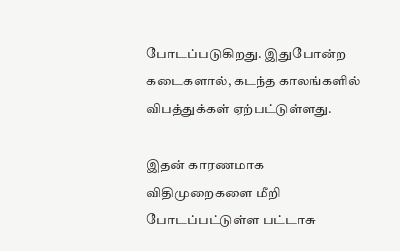போடப்படுகிறது. இதுபோன்ற கடைகளால், கடந்த காலங்களில் விபத்துக்கள் ஏற்பட்டுள்ளது.

இதன் காரணமாக விதிமுறைகளை மீறி போடப்பட்டுள்ள பட்டாசு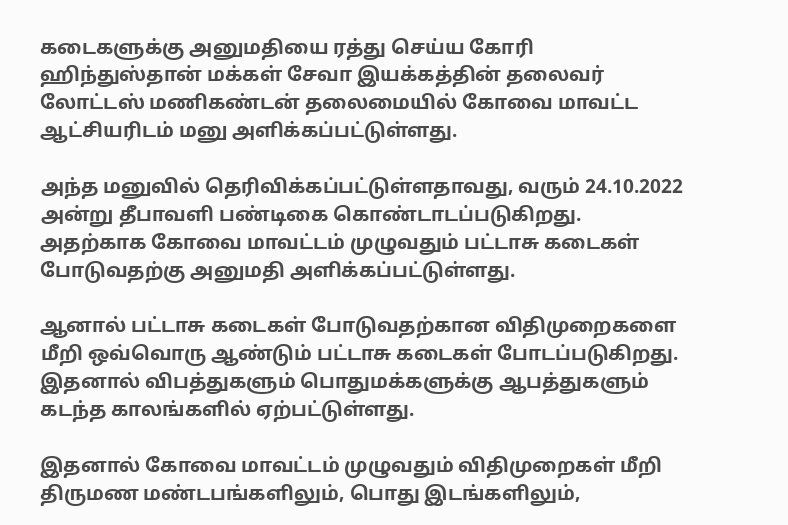கடைகளுக்கு அனுமதியை ரத்து செய்ய கோரி ஹிந்துஸ்தான் மக்கள் சேவா இயக்கத்தின் தலைவர் லோட்டஸ் மணிகண்டன் தலைமையில் கோவை மாவட்ட ஆட்சியரிடம் மனு அளிக்கப்பட்டுள்ளது.

அந்த மனுவில் தெரிவிக்கப்பட்டுள்ளதாவது, வரும் 24.10.2022 அன்று தீபாவளி பண்டிகை கொண்டாடப்படுகிறது. அதற்காக கோவை மாவட்டம் முழுவதும் பட்டாசு கடைகள் போடுவதற்கு அனுமதி அளிக்கப்பட்டுள்ளது.

ஆனால் பட்டாசு கடைகள் போடுவதற்கான விதிமுறைகளை மீறி ஒவ்வொரு ஆண்டும் பட்டாசு கடைகள் போடப்படுகிறது. இதனால் விபத்துகளும் பொதுமக்களுக்கு ஆபத்துகளும் கடந்த காலங்களில் ஏற்பட்டுள்ளது.

இதனால் கோவை மாவட்டம் முழுவதும் விதிமுறைகள் மீறி திருமண மண்டபங்களிலும், பொது இடங்களிலும்,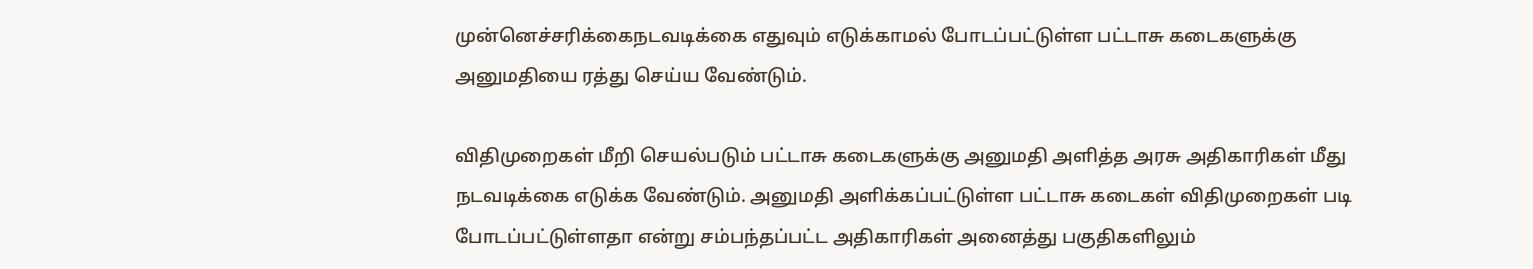முன்னெச்சரிக்கைநடவடிக்கை எதுவும் எடுக்காமல் போடப்பட்டுள்ள பட்டாசு கடைகளுக்கு அனுமதியை ரத்து செய்ய வேண்டும்.

விதிமுறைகள் மீறி செயல்படும் பட்டாசு கடைகளுக்கு அனுமதி அளித்த அரசு அதிகாரிகள் மீது நடவடிக்கை எடுக்க வேண்டும். அனுமதி அளிக்கப்பட்டுள்ள பட்டாசு கடைகள் விதிமுறைகள் படி போடப்பட்டுள்ளதா என்று சம்பந்தப்பட்ட அதிகாரிகள் அனைத்து பகுதிகளிலும்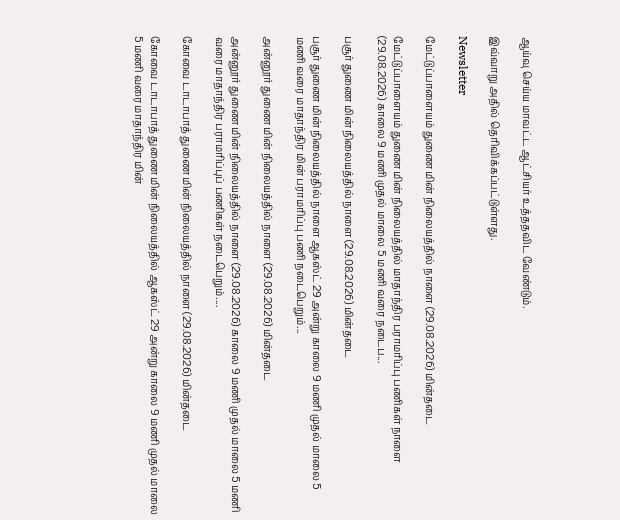ஆய்வு செய்ய மாவட்ட ஆட்சியர் உத்ததவிட வேண்டும்.

இவ்வாறு அதில் தெரிவிக்கப்பட்டுள்ளது.

Newsletter

மேட்டுப்பாளையம் துணை மின் நிலையத்தில் நாளை (29.08.2026) மின்தடை

மேட்டுப்பாளையம் துணை மின் நிலையத்தில் மாதாந்திர பராமரிப்பு பணிகள் நாளை (29.08.2026) காலை 9 மணி முதல் மாலை 5 மணி வரை நடைப...

பசூர் துணை மின் நிலையத்தில் நாளை (29.08.2026) மின்தடை

பசூர் துணை மின் நிலையத்தில் நாளை ஆகஸ்ட் 29 அன்று காலை 9 மணி முதல் மாலை 5 மணி வரை மாதாந்திர மின் பராமரிப்பு பணி நடைபெறும்...

அன்னூர் துணை மின் நிலையத்தில் நாளை (29.08.2026) மின்தடை

அன்னூர் துணை மின் நிலையத்தில் நாளை (29.08.2026) காலை 9 மணி முதல் மாலை 5 மணி வரை மாதாந்திர பராமரிப்புப் பணிகள் நடைபெறும்....

கோவை டாடாபாத் துணை மின் நிலையத்தில் நாளை (29.08.2026) மின்தடை

கோவை டாடாபாத் துணை மின் நிலையத்தில் ஆகஸ்ட் 29 அன்று காலை 9 மணி முதல் மாலை 5 மணி வரை மாதாந்திர மின்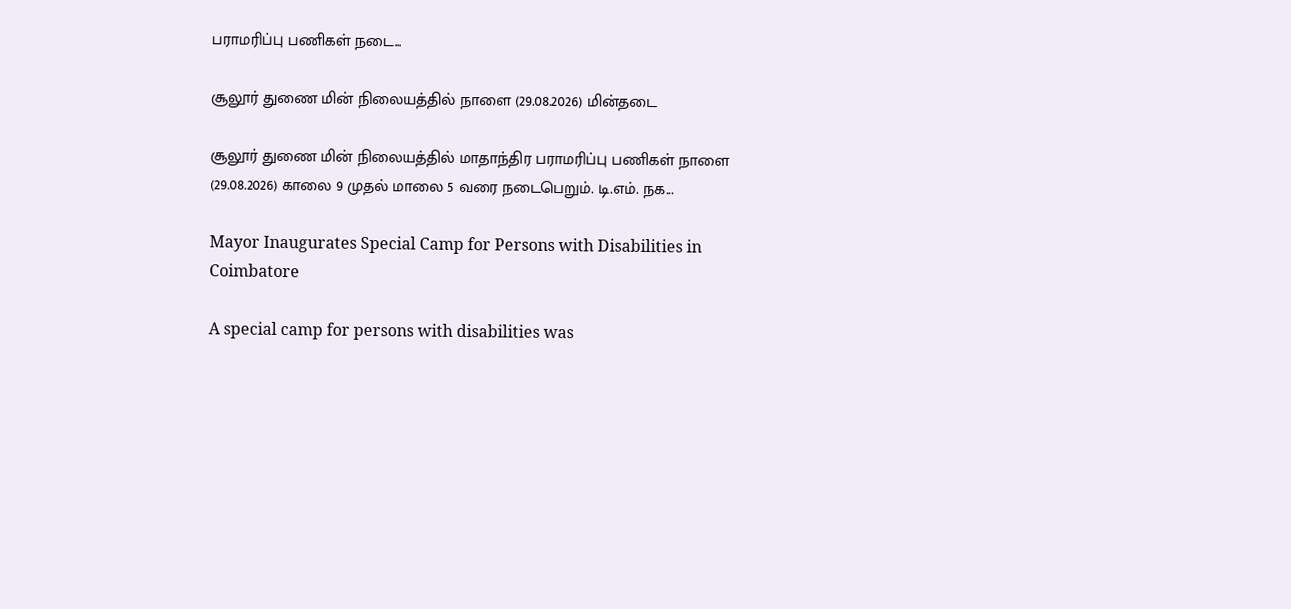பராமரிப்பு பணிகள் நடை...

சூலூர் துணை மின் நிலையத்தில் நாளை (29.08.2026) மின்தடை

சூலூர் துணை மின் நிலையத்தில் மாதாந்திர பராமரிப்பு பணிகள் நாளை (29.08.2026) காலை 9 முதல் மாலை 5 வரை நடைபெறும். டி.எம். நக...

Mayor Inaugurates Special Camp for Persons with Disabilities in Coimbatore

A special camp for persons with disabilities was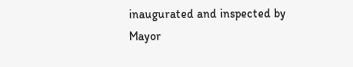inaugurated and inspected by Mayor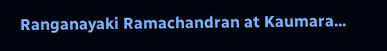Ranganayaki Ramachandran at Kaumara...